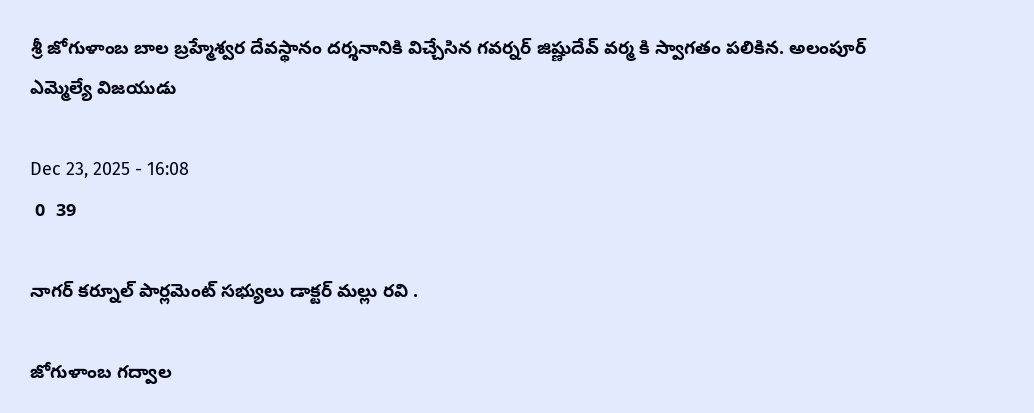శ్రీ జోగుళాంబ బాల బ్రహ్మేశ్వర దేవస్థానం దర్శనానికి విచ్చేసిన గవర్నర్ జిష్ణుదేవ్ వర్మ కి స్వాగతం పలికిన. అలంపూర్ ఎమ్మెల్యే విజయుడు

Dec 23, 2025 - 16:08
 0  39

నాగర్ కర్నూల్ పార్లమెంట్ సభ్యులు డాక్టర్ మల్లు రవి .

జోగుళాంబ గద్వాల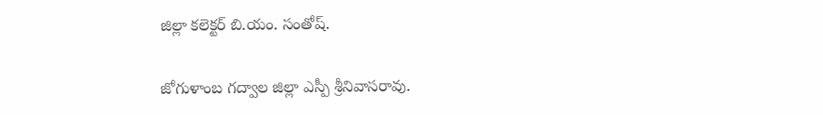జిల్లా కలెక్టర్ బి.యం. సంతోష్.

జోగుళాంబ గద్వాల జిల్లా ఎస్పీ శ్రీనివాసరావు.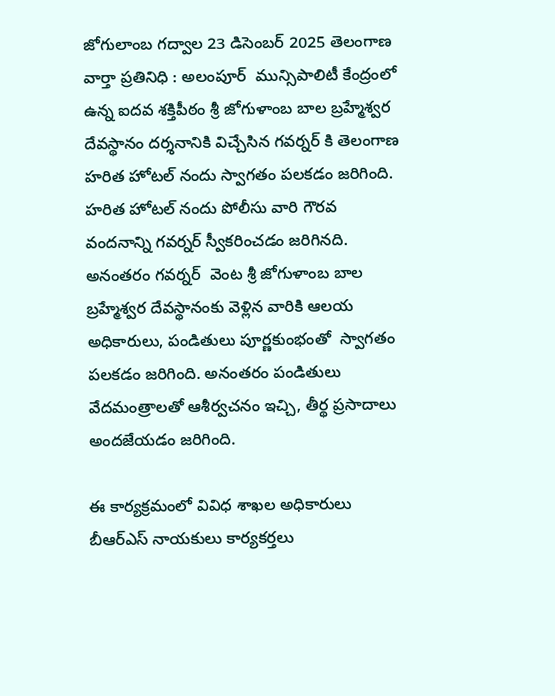జోగులాంబ గద్వాల 23 డిసెంబర్ 2025 తెలంగాణ వార్తా ప్రతినిధి : అలంపూర్  మున్సిపాలిటీ కేంద్రంలో ఉన్న ఐదవ శక్తిపీఠం శ్రీ జోగుళాంబ బాల బ్రహ్మేశ్వర దేవస్థానం దర్శనానికి విచ్చేసిన గవర్నర్ కి తెలంగాణ హరిత హోటల్ నందు స్వాగతం పలకడం జరిగింది. హరిత హోటల్ నందు పోలీసు వారి గౌరవ వందనాన్ని గవర్నర్ స్వీకరించడం జరిగినది. అనంతరం గవర్నర్  వెంట శ్రీ జోగుళాంబ బాల బ్రహ్మేశ్వర దేవస్థానంకు వెళ్లిన వారికి ఆలయ అధికారులు, పండితులు పూర్ణకుంభంతో  స్వాగతం పలకడం జరిగింది. అనంతరం పండితులు వేదమంత్రాలతో ఆశీర్వచనం ఇచ్చి, తీర్థ ప్రసాదాలు అందజేయడం జరిగింది.

ఈ కార్యక్రమంలో వివిధ శాఖల అధికారులు బీఆర్ఎస్ నాయకులు కార్యకర్తలు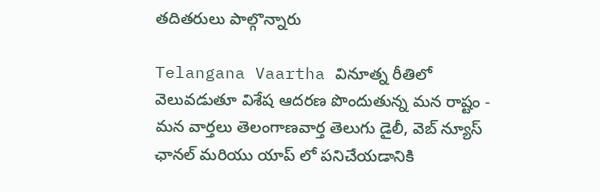తదితరులు పాల్గొన్నారు

Telangana Vaartha వినూత్న రీతిలో వెలువడుతూ విశేష ఆదరణ పొందుతున్న మన రాష్టం - మన వార్తలు తెలంగాణవార్త తెలుగు డైలీ, వెబ్ న్యూస్ ఛానల్ మరియు యాప్ లో పనిచేయడానికి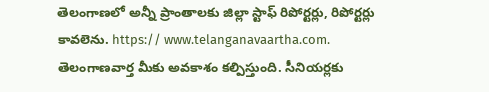తెలంగాణలో అన్నీ ప్రాంతాలకు జిల్లా స్టాఫ్ రిపోర్టర్లు, రిపోర్టర్లు కావలెను. https:// www.telanganavaartha.com. తెలంగాణవార్త మీకు అవకాశం కల్పిస్తుంది. సీనియర్లకు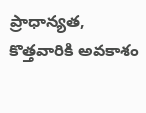ప్రాధాన్యత, కొత్తవారికి అవకాశం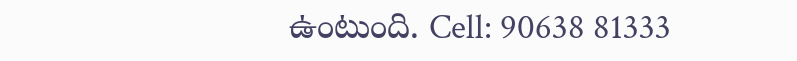ఉంటుంది. Cell: 90638 81333